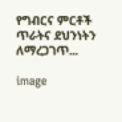የግብርና ምርቶች ጥራትና ደህንነትን ለማረጋገጥ...

image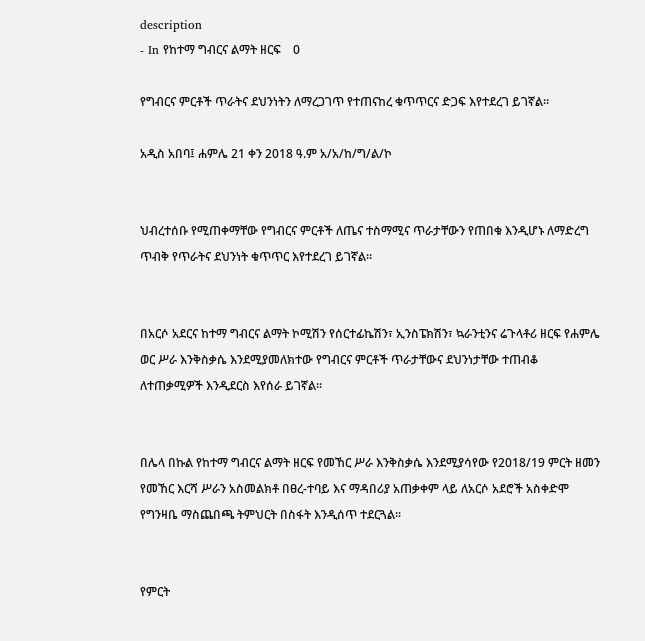description
- In የከተማ ግብርና ልማት ዘርፍ    0

የግብርና ምርቶች ጥራትና ደህንነትን ለማረጋገጥ የተጠናከረ ቁጥጥርና ድጋፍ እየተደረገ ይገኛል፡፡

አዲስ አበባ፤ ሐምሌ 21 ቀን 2018 ዓ.ም አ/አ/ከ/ግ/ል/ኮ


ህብረተሰቡ የሚጠቀማቸው የግብርና ምርቶች ለጤና ተስማሚና ጥራታቸውን የጠበቁ እንዲሆኑ ለማድረግ ጥብቅ የጥራትና ደህንነት ቁጥጥር እየተደረገ ይገኛል።


በአርሶ አደርና ከተማ ግብርና ልማት ኮሚሽን የሰርተፊኬሽን፣ ኢንስፔክሽን፣ ኳራንቲንና ሬጉላቶሪ ዘርፍ የሐምሌ ወር ሥራ እንቅስቃሴ እንደሚያመለክተው የግብርና ምርቶች ጥራታቸውና ደህንነታቸው ተጠብቆ ለተጠቃሚዎች እንዲደርስ እየሰራ ይገኛል፡፡


በሌላ በኩል የከተማ ግብርና ልማት ዘርፍ የመኸር ሥራ እንቅስቃሴ እንደሚያሳየው የ2018/19 ምርት ዘመን የመኸር እርሻ ሥራን አስመልክቶ በፀረ-ተባይ እና ማዳበሪያ አጠቃቀም ላይ ለአርሶ አደሮች አስቀድሞ የግንዛቤ ማስጨበጫ ትምህርት በስፋት እንዲሰጥ ተደርጓል፡፡


የምርት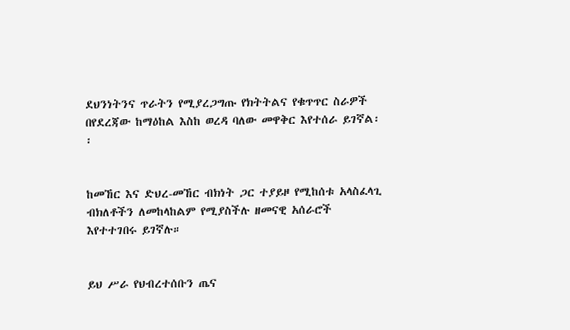ደህንነትንና ጥራትን የሚያረጋግጡ የክትትልና የቁጥጥር ስራዎች በየደረጃው ከማዕከል እስከ ወረዳ ባለው መዋቅር እየተሰራ ይገኛል፡፡


ከመኸር እና ድህረ-መኸር ብክነት ጋር ተያይዞ የሚከሰቱ አላስፈላጊ ብክለቶችን ለመከላከልም የሚያስችሉ ዘመናዊ አሰራሮች እየተተገበሩ ይገኛሉ።


ይህ ሥራ የህብረተሰቡን ጤና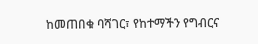ከመጠበቁ ባሻገር፣ የከተማችን የግብርና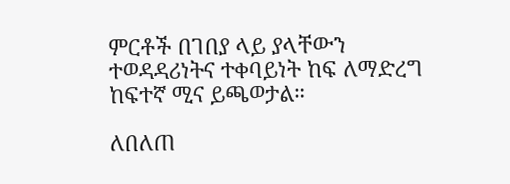ምርቶች በገበያ ላይ ያላቸውን ተወዳዳሪነትና ተቀባይነት ከፍ ለማድረግ ከፍተኛ ሚና ይጫወታል።

ለበለጠ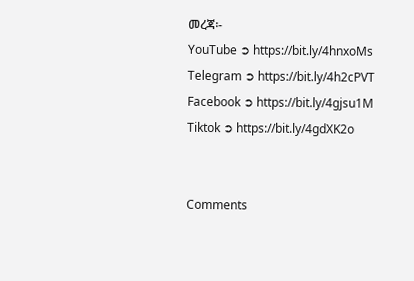መረጃ፡-
YouTube ➲ https://bit.ly/4hnxoMs
Telegram ➲ https://bit.ly/4h2cPVT
Facebook ➲ https://bit.ly/4gjsu1M
Tiktok ➲ https://bit.ly/4gdXK2o


Comments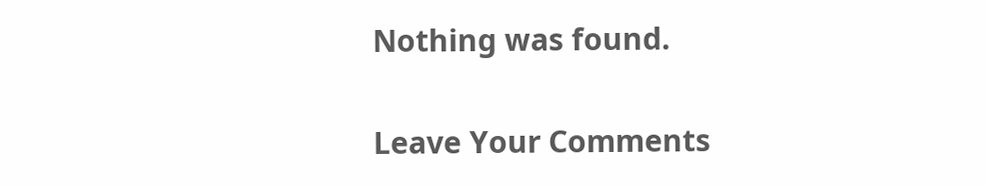Nothing was found.

Leave Your Comments